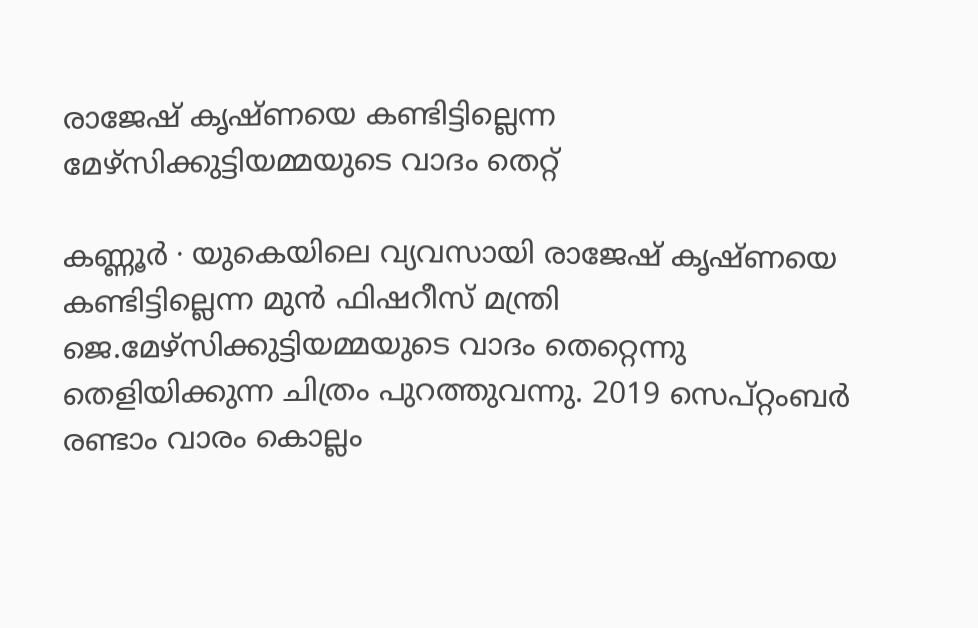രാജേഷ് കൃഷ്ണയെ കണ്ടിട്ടില്ലെന്ന മേഴ്സിക്കുട്ടിയമ്മയുടെ വാദം തെറ്റ്

കണ്ണൂർ ∙ യുകെയിലെ വ്യവസായി രാജേഷ് കൃഷ്ണയെ കണ്ടിട്ടില്ലെന്ന മുൻ ഫിഷറീസ് മന്ത്രി ജെ.മേഴ്സിക്കുട്ടിയമ്മയുടെ വാദം തെറ്റെന്നു തെളിയിക്കുന്ന ചിത്രം പുറത്തുവന്നു. 2019 സെപ്റ്റംബർ രണ്ടാം വാരം കൊല്ലം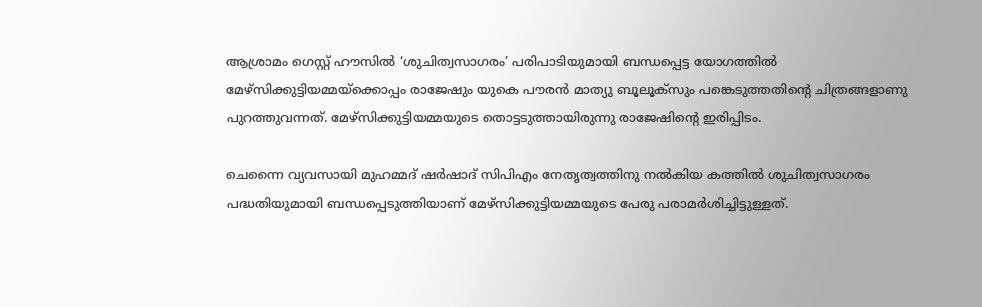ആശ്രാമം ഗെസ്റ്റ് ഹൗസിൽ ‘ശുചിത്വസാഗരം’ പരിപാടിയുമായി ബന്ധപ്പെട്ട യോഗത്തിൽ മേഴ്സിക്കുട്ടിയമ്മയ്ക്കൊപ്പം രാജേഷും യുകെ പൗരൻ മാത്യു ബൂലൂക്സും പങ്കെടുത്തതിന്റെ ചിത്രങ്ങളാണു പുറത്തുവന്നത്. മേഴ്സിക്കുട്ടിയമ്മയുടെ തൊട്ടടുത്തായിരുന്നു രാജേഷിന്റെ ഇരിപ്പിടം.

ചെന്നൈ വ്യവസായി മുഹമ്മദ് ഷർഷാദ് സിപിഎം നേതൃത്വത്തിനു നൽകിയ കത്തിൽ ശുചിത്വസാഗരം പദ്ധതിയുമായി ബന്ധപ്പെടുത്തിയാണ് മേഴ്സിക്കുട്ടിയമ്മയുടെ പേരു പരാമർശിച്ചിട്ടുള്ളത്.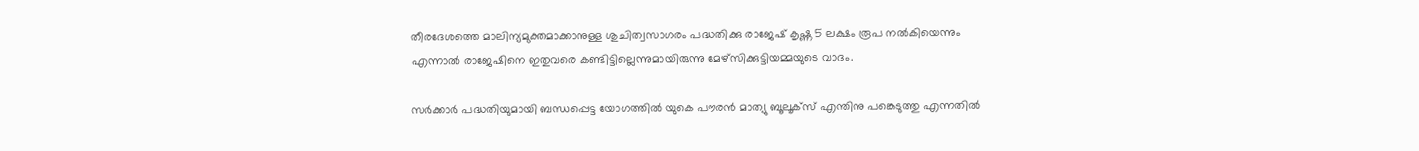തീരദേശത്തെ മാലിന്യമുക്തമാക്കാനുള്ള ശുചിത്വസാഗരം പദ്ധതിക്കു രാജേഷ് കൃഷ്ണ 5 ലക്ഷം രൂപ നൽകിയെന്നും എന്നാൽ രാജേഷിനെ ഇതുവരെ കണ്ടിട്ടില്ലെന്നുമായിരുന്നു മേഴ്സിക്കുട്ടിയമ്മയുടെ വാദം.

സർക്കാർ പദ്ധതിയുമായി ബന്ധപ്പെട്ട യോഗത്തിൽ യുകെ പൗരൻ മാത്യു ബൂലൂക്സ് എന്തിനു പങ്കെടുത്തു എന്നതിൽ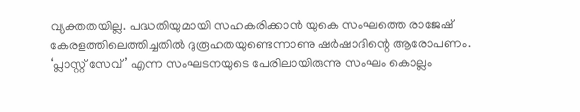വ്യക്തതയില്ല. പദ്ധതിയുമായി സഹകരിക്കാൻ യുകെ സംഘത്തെ രാജേഷ് കേരളത്തിലെത്തിച്ചതിൽ ദുരൂഹതയുണ്ടെന്നാണു ഷർഷാദിന്റെ ആരോപണം. ‘പ്ലാസ്റ്റ് സേവ്’ എന്ന സംഘടനയുടെ പേരിലായിരുന്നു സംഘം കൊല്ലം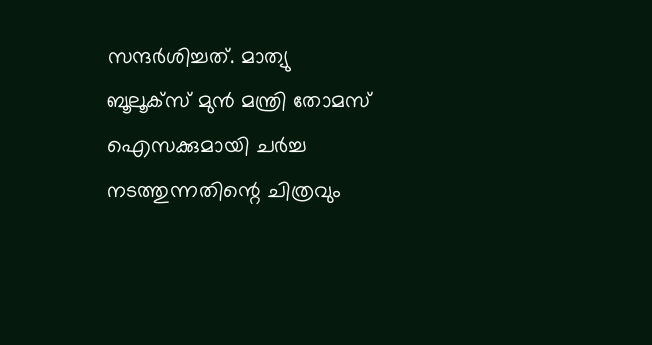സന്ദർശിച്ചത്. മാത്യു ബൂലൂക്സ് മുൻ മന്ത്രി തോമസ് ഐസക്കുമായി ചർച്ച നടത്തുന്നതിന്റെ ചിത്രവും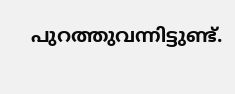പുറത്തുവന്നിട്ടുണ്ട്.